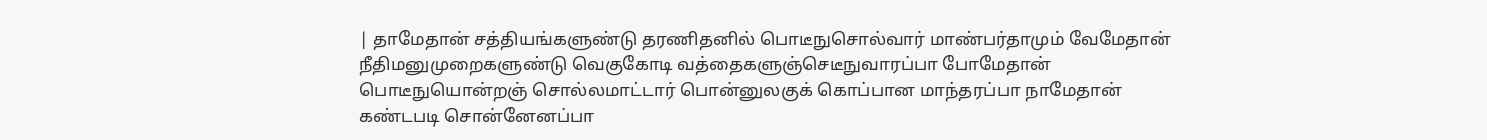| தாமேதான் சத்தியங்களுண்டு தரணிதனில் பொடீநுசொல்வார் மாண்பர்தாமும் வேமேதான் நீதிமனுமுறைகளுண்டு வெகுகோடி வத்தைகளுஞ்செடீநுவாரப்பா போமேதான் பொடீநுயொன்றஞ் சொல்லமாட்டார் பொன்னுலகுக் கொப்பான மாந்தரப்பா நாமேதான் கண்டபடி சொன்னேனப்பா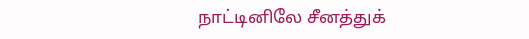நாட்டினிலே சீனத்துக்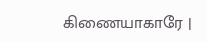கிணையாகாரே |